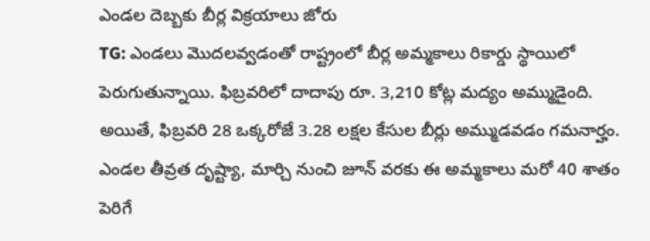ఎండల దెబ్బకు బీర్ల విక్రయాలు జోరు
TG: ఎండలు మొదలవ్వడంతో రాష్ట్రంలో బీర్ల అమ్మకాలు రికార్డు స్థాయిలో పెరుగుతున్నాయి. ఫిబ్రవరిలో దాదాపు రూ. 3,210 కోట్ల మద్యం అమ్ముడైంది. అయితే, ఫిబ్రవరి 28 ఒక్కరోజే 3.28 లక్షల కేసుల బీర్లు అమ్ముడవడం గమనార్హం. ఎండల తీవ్రత దృష్ట్యా, మార్చి నుంచి జూన్ వరకు ఈ అమ్మకాలు మరో 40 శాతం పెరిగే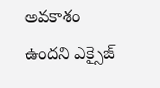అవకాశం ఉందని ఎక్సైజ్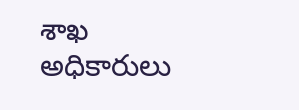శాఖ అధికారులు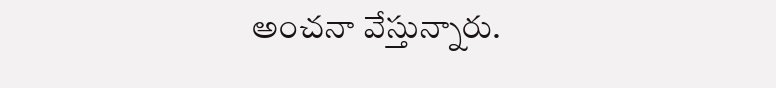అంచనా వేస్తున్నారు.